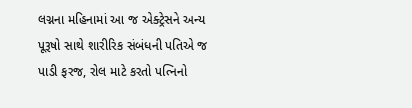લગ્નના મહિનામાં આ જ એક્ટ્રેસને અન્ય પૂરૂષો સાથે શારીરિક સંબંધની પતિએ જ પાડી ફરજ, રોલ માટે કરતો પત્નિનો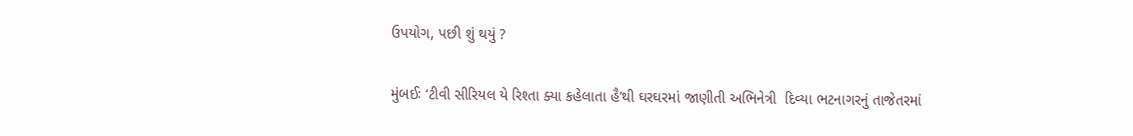ઉપયોગ, પછી શું થયું ?

મુંબઈઃ ‘ટીવી સીરિયલ યે રિશ્તા ક્યા કહેલાતા હૈ’થી ઘરઘરમાં જાણીતી અભિનેત્રી  દિવ્યા ભટનાગરનું તાજેતરમાં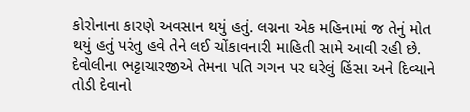કોરોનાના કારણે અવસાન થયું હતું. લગ્નના એક મહિનામાં જ તેનું મોત થયું હતું પરંતુ હવે તેને લઈ ચોંકાવનારી માહિતી સામે આવી રહી છે. દેવોલીના ભટ્ટાચારજીએ તેમના પતિ ગગન પર ઘરેલું હિંસા અને દિવ્યાને તોડી દેવાનો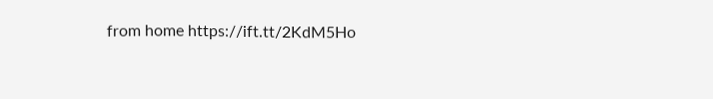from home https://ift.tt/2KdM5Ho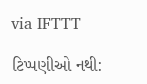via IFTTT

ટિપ્પણીઓ નથી: